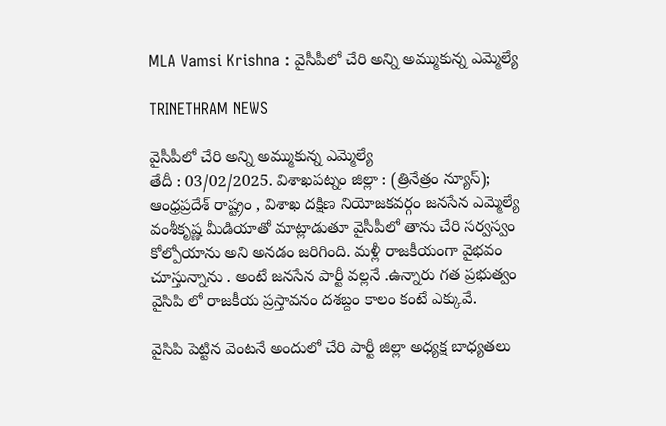MLA Vamsi Krishna : వైసీపీలో చేరి అన్ని అమ్ముకున్న ఎమ్మెల్యే

TRINETHRAM NEWS

వైసీపీలో చేరి అన్ని అమ్ముకున్న ఎమ్మెల్యే
తేదీ : 03/02/2025. విశాఖపట్నం జిల్లా : (త్రినేత్రం న్యూస్);
ఆంధ్రప్రదేశ్ రాష్ట్రం , విశాఖ దక్షిణ నియోజకవర్గం జనసేన ఎమ్మెల్యే వంశీకృష్ణ మీడియాతో మాట్లాడుతూ వైసీపీలో తాను చేరి సర్వస్వం కోల్పోయాను అని అనడం జరిగింది. మళ్లీ రాజకీయంగా వైభవం చూస్తున్నాను . అంటే జనసేన పార్టీ వల్లనే .ఉన్నారు గత ప్రభుత్వం వైసిపి లో రాజకీయ ప్రస్తావనం దశబ్దం కాలం కంటే ఎక్కువే.

వైసిపి పెట్టిన వెంటనే అందులో చేరి పార్టీ జిల్లా అధ్యక్ష బాధ్యతలు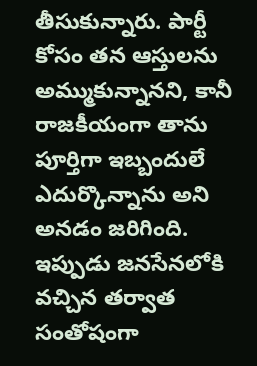తీసుకున్నారు. పార్టీ కోసం తన ఆస్తులను అమ్ముకున్నానని, కానీ రాజకీయంగా తాను పూర్తిగా ఇబ్బందులే ఎదుర్కొన్నాను అని అనడం జరిగింది. ఇప్పుడు జనసేనలోకి వచ్చిన తర్వాత సంతోషంగా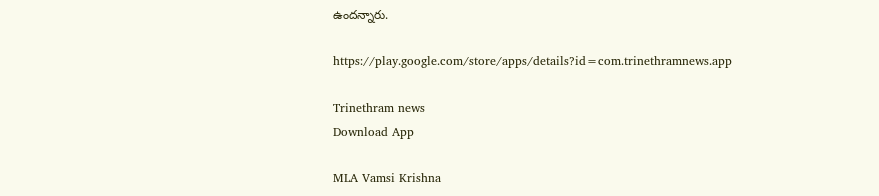ఉందన్నారు.

https://play.google.com/store/apps/details?id=com.trinethramnews.app

Trinethram news
Download App

MLA Vamsi Krishna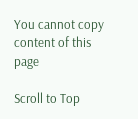You cannot copy content of this page

Scroll to Top